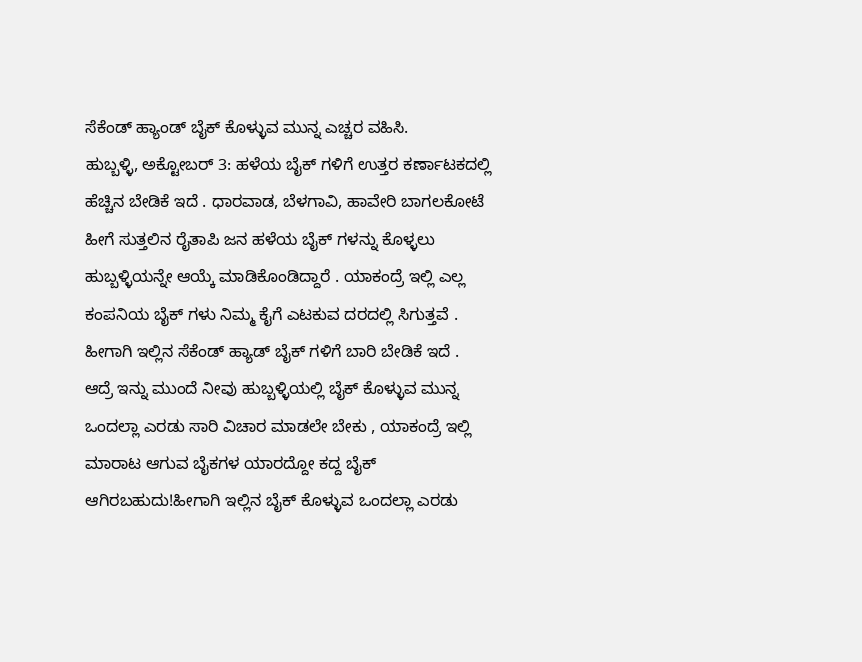ಸೆಕೆಂಡ್ ಹ್ಯಾಂಡ್ ಬೈಕ್ ಕೊಳ್ಳುವ ಮುನ್ನ ಎಚ್ಚರ ವಹಿಸಿ.
ಹುಬ್ಬಳ್ಳಿ, ಅಕ್ಟೋಬರ್ 3: ಹಳೆಯ ಬೈಕ್ ಗಳಿಗೆ ಉತ್ತರ ಕರ್ಣಾಟಕದಲ್ಲಿ ಹೆಚ್ಚಿನ ಬೇಡಿಕೆ ಇದೆ . ಧಾರವಾಡ, ಬೆಳಗಾವಿ, ಹಾವೇರಿ ಬಾಗಲಕೋಟೆ ಹೀಗೆ ಸುತ್ತಲಿನ ರೈತಾಪಿ ಜನ ಹಳೆಯ ಬೈಕ್ ಗಳನ್ನು ಕೊಳ್ಳಲು ಹುಬ್ಬಳ್ಳಿಯನ್ನೇ ಆಯ್ಕೆ ಮಾಡಿಕೊಂಡಿದ್ದಾರೆ . ಯಾಕಂದ್ರೆ ಇಲ್ಲಿ ಎಲ್ಲ ಕಂಪನಿಯ ಬೈಕ್ ಗಳು ನಿಮ್ಮ ಕೈಗೆ ಎಟಕುವ ದರದಲ್ಲಿ ಸಿಗುತ್ತವೆ . ಹೀಗಾಗಿ ಇಲ್ಲಿನ ಸೆಕೆಂಡ್ ಹ್ಯಾಡ್ ಬೈಕ್ ಗಳಿಗೆ ಬಾರಿ ಬೇಡಿಕೆ ಇದೆ .
ಆದ್ರೆ ಇನ್ನು ಮುಂದೆ ನೀವು ಹುಬ್ಬಳ್ಳಿಯಲ್ಲಿ ಬೈಕ್ ಕೊಳ್ಳುವ ಮುನ್ನ ಒಂದಲ್ಲಾ ಎರಡು ಸಾರಿ ವಿಚಾರ ಮಾಡಲೇ ಬೇಕು , ಯಾಕಂದ್ರೆ ಇಲ್ಲಿ ಮಾರಾಟ ಆಗುವ ಬೈಕಗಳ ಯಾರದ್ದೋ ಕದ್ದ ಬೈಕ್ ಆಗಿರಬಹುದು!ಹೀಗಾಗಿ ಇಲ್ಲಿನ ಬೈಕ್ ಕೊಳ್ಳುವ ಒಂದಲ್ಲಾ ಎರಡು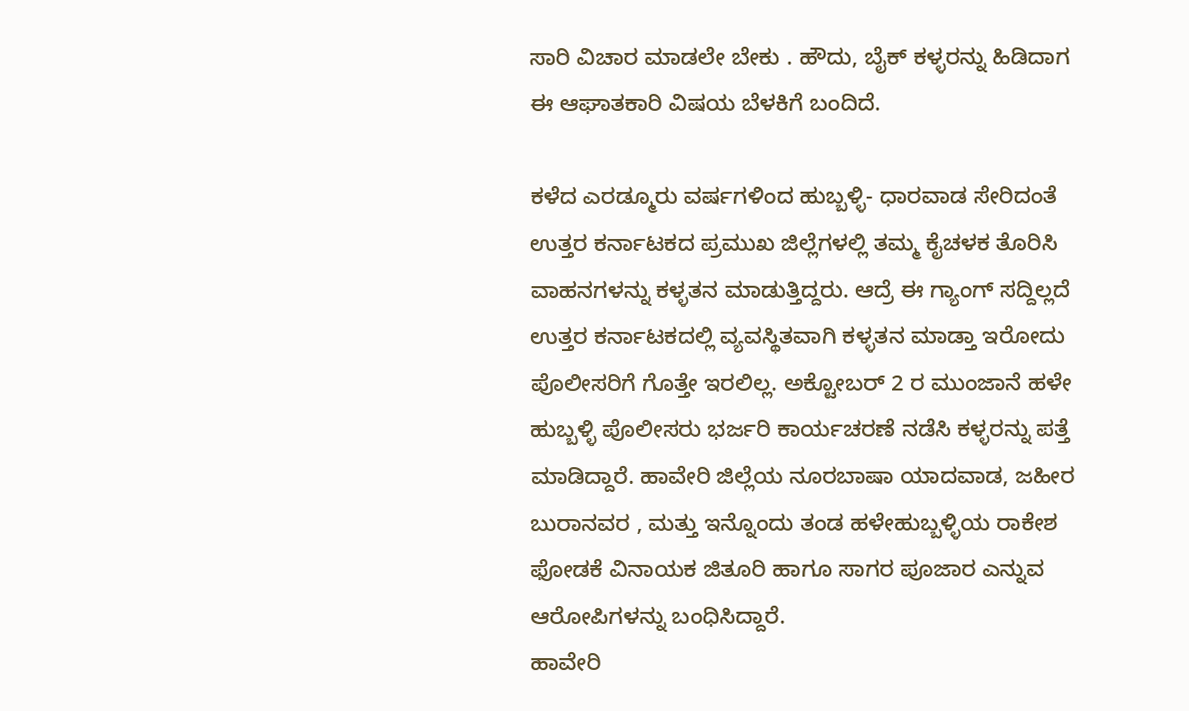ಸಾರಿ ವಿಚಾರ ಮಾಡಲೇ ಬೇಕು . ಹೌದು, ಬೈಕ್ ಕಳ್ಳರನ್ನು ಹಿಡಿದಾಗ ಈ ಆಘಾತಕಾರಿ ವಿಷಯ ಬೆಳಕಿಗೆ ಬಂದಿದೆ.

ಕಳೆದ ಎರಡ್ಮೂರು ವರ್ಷಗಳಿಂದ ಹುಬ್ಬಳ್ಳಿ- ಧಾರವಾಡ ಸೇರಿದಂತೆ ಉತ್ತರ ಕರ್ನಾಟಕದ ಪ್ರಮುಖ ಜಿಲ್ಲೆಗಳಲ್ಲಿ ತಮ್ಮ ಕೈಚಳಕ ತೊರಿಸಿ ವಾಹನಗಳನ್ನು ಕಳ್ಳತನ ಮಾಡುತ್ತಿದ್ದರು. ಆದ್ರೆ ಈ ಗ್ಯಾಂಗ್ ಸದ್ದಿಲ್ಲದೆ ಉತ್ತರ ಕರ್ನಾಟಕದಲ್ಲಿ ವ್ಯವಸ್ಥಿತವಾಗಿ ಕಳ್ಳತನ ಮಾಡ್ತಾ ಇರೋದು ಪೊಲೀಸರಿಗೆ ಗೊತ್ತೇ ಇರಲಿಲ್ಲ. ಅಕ್ಟೋಬರ್ 2 ರ ಮುಂಜಾನೆ ಹಳೇ ಹುಬ್ಬಳ್ಳಿ ಪೊಲೀಸರು ಭರ್ಜರಿ ಕಾರ್ಯಚರಣೆ ನಡೆಸಿ ಕಳ್ಳರನ್ನು ಪತ್ತೆ ಮಾಡಿದ್ದಾರೆ. ಹಾವೇರಿ ಜಿಲ್ಲೆಯ ನೂರಬಾಷಾ ಯಾದವಾಡ, ಜಹೀರ ಬುರಾನವರ , ಮತ್ತು ಇನ್ನೊಂದು ತಂಡ ಹಳೇಹುಬ್ಬಳ್ಳಿಯ ರಾಕೇಶ ಫೋಡಕೆ ವಿನಾಯಕ ಜಿತೂರಿ ಹಾಗೂ ಸಾಗರ ಪೂಜಾರ ಎನ್ನುವ ಆರೋಪಿಗಳನ್ನು ಬಂಧಿಸಿದ್ದಾರೆ.
ಹಾವೇರಿ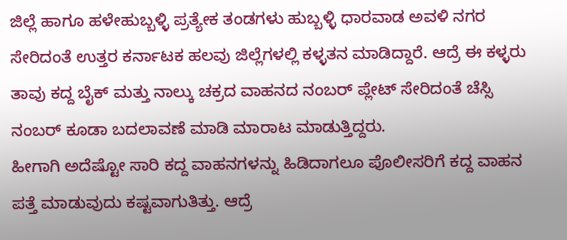ಜಿಲ್ಲೆ ಹಾಗೂ ಹಳೇಹುಬ್ಬಳ್ಳಿ ಪ್ರತ್ಯೇಕ ತಂಡಗಳು ಹುಬ್ಬಳ್ಳಿ ಧಾರವಾಡ ಅವಳಿ ನಗರ ಸೇರಿದಂತೆ ಉತ್ತರ ಕರ್ನಾಟಕ ಹಲವು ಜಿಲ್ಲೆಗಳಲ್ಲಿ ಕಳ್ಳತನ ಮಾಡಿದ್ದಾರೆ. ಆದ್ರೆ ಈ ಕಳ್ಳರು ತಾವು ಕದ್ದ ಬೈಕ್ ಮತ್ತು ನಾಲ್ಕು ಚಕ್ರದ ವಾಹನದ ನಂಬರ್ ಪ್ಲೇಟ್ ಸೇರಿದಂತೆ ಚೆಸ್ಸಿ ನಂಬರ್ ಕೂಡಾ ಬದಲಾವಣೆ ಮಾಡಿ ಮಾರಾಟ ಮಾಡುತ್ತಿದ್ದರು.
ಹೀಗಾಗಿ ಅದೆಷ್ಟೋ ಸಾರಿ ಕದ್ದ ವಾಹನಗಳನ್ನು ಹಿಡಿದಾಗಲೂ ಪೊಲೀಸರಿಗೆ ಕದ್ದ ವಾಹನ ಪತ್ತೆ ಮಾಡುವುದು ಕಷ್ಟವಾಗುತಿತ್ತು. ಆದ್ರೆ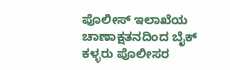ಪೊಲೀಸ್ ಇಲಾಖೆಯ ಚಾಣಾಕ್ಷತನದಿಂದ ಬೈಕ್ ಕಳ್ಳರು ಪೊಲೀಸರ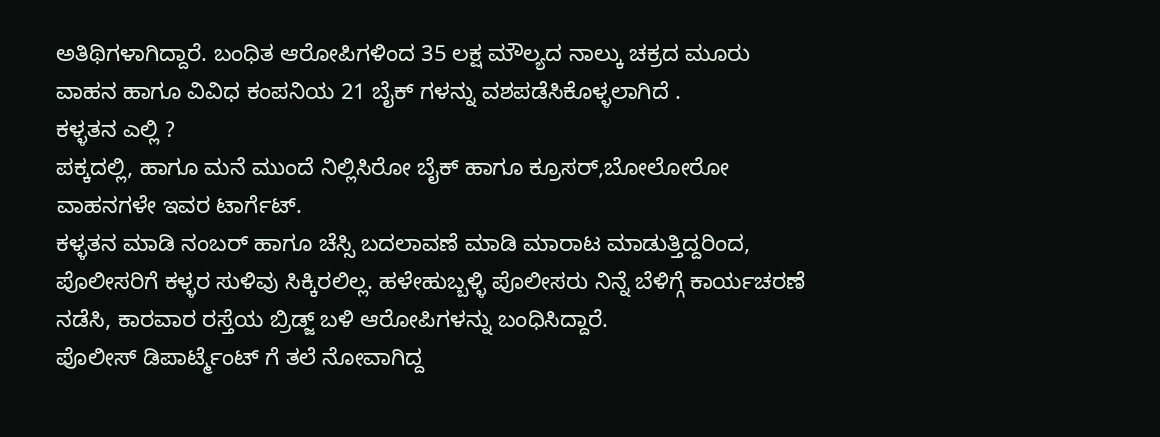ಅತಿಥಿಗಳಾಗಿದ್ದಾರೆ. ಬಂಧಿತ ಆರೋಪಿಗಳಿಂದ 35 ಲಕ್ಷ ಮೌಲ್ಯದ ನಾಲ್ಕು ಚಕ್ರದ ಮೂರು ವಾಹನ ಹಾಗೂ ವಿವಿಧ ಕಂಪನಿಯ 21 ಬೈಕ್ ಗಳನ್ನು ವಶಪಡೆಸಿಕೊಳ್ಳಲಾಗಿದೆ .
ಕಳ್ಳತನ ಎಲ್ಲಿ ?
ಪಕ್ಕದಲ್ಲಿ, ಹಾಗೂ ಮನೆ ಮುಂದೆ ನಿಲ್ಲಿಸಿರೋ ಬೈಕ್ ಹಾಗೂ ಕ್ರೂಸರ್,ಬೋಲೋರೋ ವಾಹನಗಳೇ ಇವರ ಟಾರ್ಗೆಟ್.
ಕಳ್ಳತನ ಮಾಡಿ ನಂಬರ್ ಹಾಗೂ ಚೆಸ್ಸಿ ಬದಲಾವಣೆ ಮಾಡಿ ಮಾರಾಟ ಮಾಡುತ್ತಿದ್ದರಿಂದ, ಪೊಲೀಸರಿಗೆ ಕಳ್ಳರ ಸುಳಿವು ಸಿಕ್ಕಿರಲಿಲ್ಲ. ಹಳೇಹುಬ್ಬಳ್ಳಿ ಪೊಲೀಸರು ನಿನ್ನೆ ಬೆಳಿಗ್ಗೆ ಕಾರ್ಯಚರಣೆ ನಡೆಸಿ, ಕಾರವಾರ ರಸ್ತೆಯ ಬ್ರಿಡ್ಜ್ ಬಳಿ ಆರೋಪಿಗಳನ್ನು ಬಂಧಿಸಿದ್ದಾರೆ.
ಪೊಲೀಸ್ ಡಿಪಾರ್ಟ್ಮೆಂಟ್ ಗೆ ತಲೆ ನೋವಾಗಿದ್ದ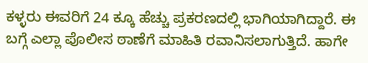ಕಳ್ಳರು ಈವರಿಗೆ 24 ಕ್ಕೂ ಹೆಚ್ಚು ಪ್ರಕರಣದಲ್ಲಿ ಭಾಗಿಯಾಗಿದ್ದಾರೆ. ಈ ಬಗ್ಗೆ ಎಲ್ಲಾ ಪೊಲೀಸ ಠಾಣೆಗೆ ಮಾಹಿತಿ ರವಾನಿಸಲಾಗುತ್ತಿದೆ. ಹಾಗೇ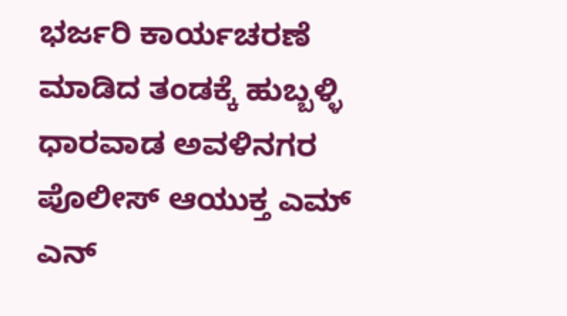ಭರ್ಜರಿ ಕಾರ್ಯಚರಣೆ ಮಾಡಿದ ತಂಡಕ್ಕೆ ಹುಬ್ಬಳ್ಳಿ ಧಾರವಾಡ ಅವಳಿನಗರ ಪೊಲೀಸ್ ಆಯುಕ್ತ ಎಮ್ ಎನ್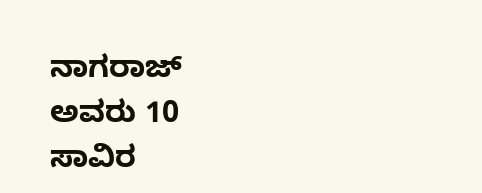ನಾಗರಾಜ್ ಅವರು 10 ಸಾವಿರ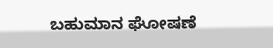ಬಹುಮಾನ ಘೋಷಣೆ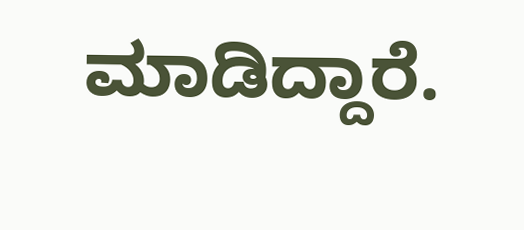ಮಾಡಿದ್ದಾರೆ.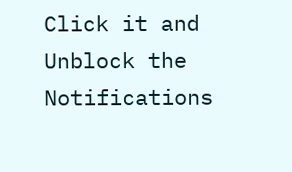Click it and Unblock the Notifications